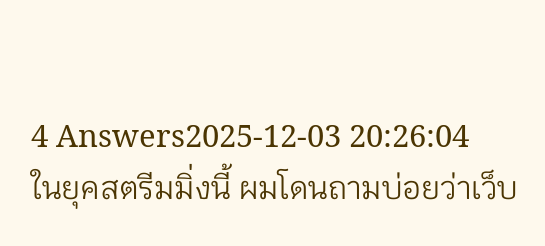4 Answers2025-12-03 20:26:04
ในยุคสตรีมมิ่งนี้ ผมโดนถามบ่อยว่าเว็บ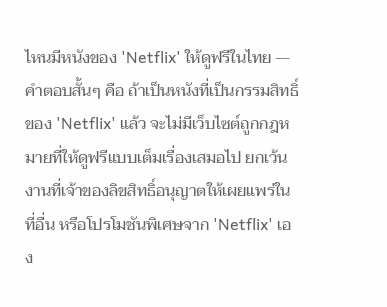ไหนมีหนังของ 'Netflix' ให้ดูฟรีในไทย — คำตอบสั้นๆ คือ ถ้าเป็นหนังที่เป็นกรรมสิทธิ์ของ 'Netflix' แล้ว จะไม่มีเว็บไซต์ถูกกฎหมายที่ให้ดูฟรีแบบเต็มเรื่องเสมอไป ยกเว้นงานที่เจ้าของลิขสิทธิ์อนุญาตให้เผยแพร่ในที่อื่น หรือโปรโมชันพิเศษจาก 'Netflix' เอง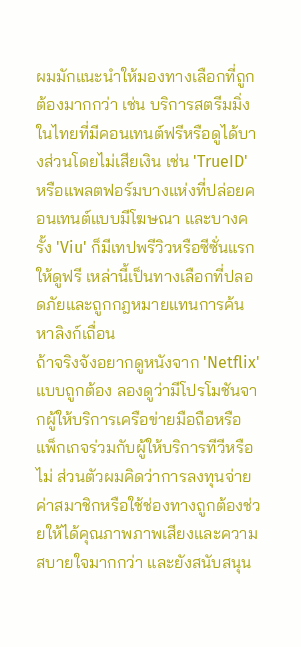ผมมักแนะนำให้มองทางเลือกที่ถูกต้องมากกว่า เช่น บริการสตรีมมิ่งในไทยที่มีคอนเทนต์ฟรีหรือดูได้บางส่วนโดยไม่เสียเงิน เช่น 'TrueID' หรือแพลตฟอร์มบางแห่งที่ปล่อยคอนเทนต์แบบมีโฆษณา และบางครั้ง 'Viu' ก็มีเทปพรีวิวหรือซีซั่นแรกให้ดูฟรี เหล่านี้เป็นทางเลือกที่ปลอดภัยและถูกกฎหมายแทนการค้นหาลิงก์เถื่อน
ถ้าจริงจังอยากดูหนังจาก 'Netflix' แบบถูกต้อง ลองดูว่ามีโปรโมชันจากผู้ให้บริการเครือข่ายมือถือหรือแพ็กเกจร่วมกับผู้ให้บริการทีวีหรือไม่ ส่วนตัวผมคิดว่าการลงทุนจ่ายค่าสมาชิกหรือใช้ช่องทางถูกต้องช่วยให้ได้คุณภาพภาพเสียงและความสบายใจมากกว่า และยังสนับสนุน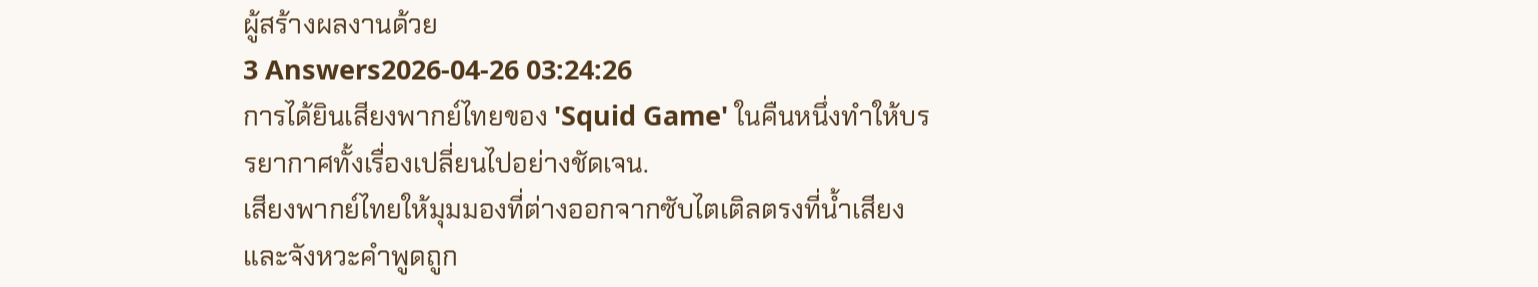ผู้สร้างผลงานด้วย
3 Answers2026-04-26 03:24:26
การได้ยินเสียงพากย์ไทยของ 'Squid Game' ในคืนหนึ่งทำให้บรรยากาศทั้งเรื่องเปลี่ยนไปอย่างชัดเจน.
เสียงพากย์ไทยให้มุมมองที่ต่างออกจากซับไตเติลตรงที่น้ำเสียงและจังหวะคำพูดถูก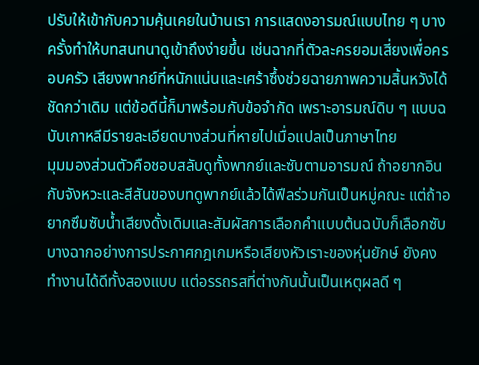ปรับให้เข้ากับความคุ้นเคยในบ้านเรา การแสดงอารมณ์แบบไทย ๆ บางครั้งทำให้บทสนทนาดูเข้าถึงง่ายขึ้น เช่นฉากที่ตัวละครยอมเสี่ยงเพื่อครอบครัว เสียงพากย์ที่หนักแน่นและเศร้าซึ้งช่วยฉายภาพความสิ้นหวังได้ชัดกว่าเดิม แต่ข้อดีนี้ก็มาพร้อมกับข้อจำกัด เพราะอารมณ์ดิบ ๆ แบบฉบับเกาหลีมีรายละเอียดบางส่วนที่หายไปเมื่อแปลเป็นภาษาไทย
มุมมองส่วนตัวคือชอบสลับดูทั้งพากย์และซับตามอารมณ์ ถ้าอยากอินกับจังหวะและสีสันของบทดูพากย์แล้วได้ฟีลร่วมกันเป็นหมู่คณะ แต่ถ้าอยากซึมซับน้ำเสียงดั้งเดิมและสัมผัสการเลือกคำแบบต้นฉบับก็เลือกซับ บางฉากอย่างการประกาศกฎเกมหรือเสียงหัวเราะของหุ่นยักษ์ ยังคงทำงานได้ดีทั้งสองแบบ แต่อรรถรสที่ต่างกันนั้นเป็นเหตุผลดี ๆ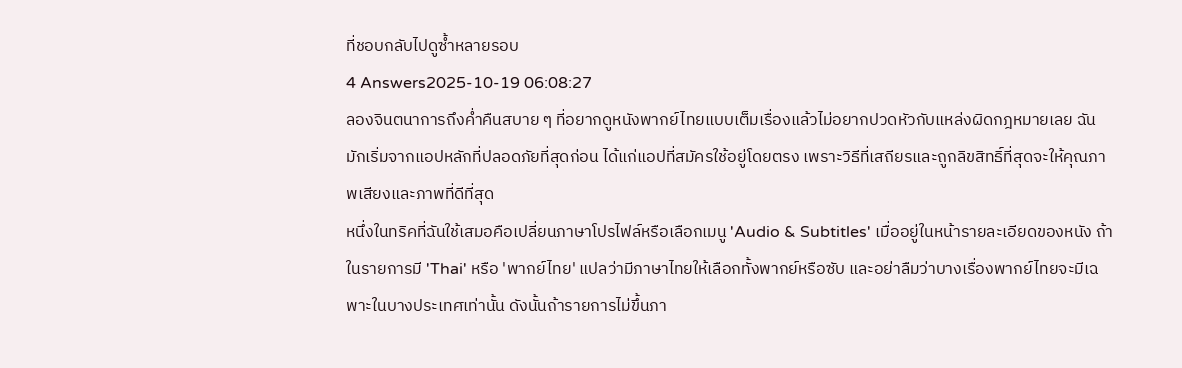ที่ชอบกลับไปดูซ้ำหลายรอบ
4 Answers2025-10-19 06:08:27
ลองจินตนาการถึงค่ำคืนสบาย ๆ ที่อยากดูหนังพากย์ไทยแบบเต็มเรื่องแล้วไม่อยากปวดหัวกับแหล่งผิดกฎหมายเลย ฉันมักเริ่มจากแอปหลักที่ปลอดภัยที่สุดก่อน ได้แก่แอปที่สมัครใช้อยู่โดยตรง เพราะวิธีที่เสถียรและถูกลิขสิทธิ์ที่สุดจะให้คุณภาพเสียงและภาพที่ดีที่สุด
หนึ่งในทริคที่ฉันใช้เสมอคือเปลี่ยนภาษาโปรไฟล์หรือเลือกเมนู 'Audio & Subtitles' เมื่ออยู่ในหน้ารายละเอียดของหนัง ถ้าในรายการมี 'Thai' หรือ 'พากย์ไทย' แปลว่ามีภาษาไทยให้เลือกทั้งพากย์หรือซับ และอย่าลืมว่าบางเรื่องพากย์ไทยจะมีเฉพาะในบางประเทศเท่านั้น ดังนั้นถ้ารายการไม่ขึ้นภา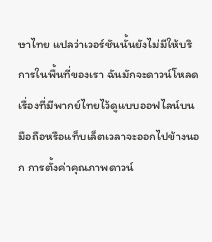ษาไทย แปลว่าเวอร์ชันนั้นยังไม่มีให้บริการในพื้นที่ของเรา ฉันมักจะดาวน์โหลดเรื่องที่มีพากย์ไทยไว้ดูแบบออฟไลน์บนมือถือหรือแท็บเล็ตเวลาจะออกไปข้างนอก การตั้งค่าคุณภาพดาวน์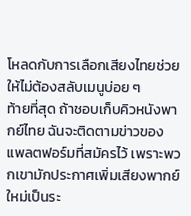โหลดกับการเลือกเสียงไทยช่วยให้ไม่ต้องสลับเมนูบ่อย ๆ
ท้ายที่สุด ถ้าชอบเก็บคิวหนังพากย์ไทย ฉันจะติดตามข่าวของแพลตฟอร์มที่สมัครไว้ เพราะพวกเขามักประกาศเพิ่มเสียงพากย์ใหม่เป็นระ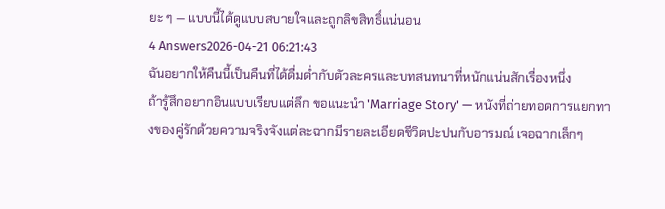ยะ ๆ — แบบนี้ได้ดูแบบสบายใจและถูกลิขสิทธิ์แน่นอน
4 Answers2026-04-21 06:21:43
ฉันอยากให้คืนนี้เป็นคืนที่ได้ดื่มด่ำกับตัวละครและบทสนทนาที่หนักแน่นสักเรื่องหนึ่ง
ถ้ารู้สึกอยากอินแบบเรียบแต่ลึก ขอแนะนำ 'Marriage Story' — หนังที่ถ่ายทอดการแยกทางของคู่รักด้วยความจริงจังแต่ละฉากมีรายละเอียดชีวิตปะปนกับอารมณ์ เจอฉากเล็กๆ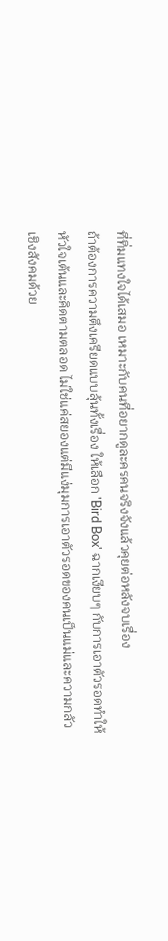ที่ทิ่มแทงใจได้เสมอ เหมาะกับคนที่อยากดูละครคนจริงจังแล้วคุยต่อหลังจบเรื่อง
ถ้าต้องการความตึงเครียดแบบลุ้นทั้งเรื่อง ให้เลือก 'Bird Box' ฉากเงียบๆ กับการเอาตัวรอดทำให้หัวใจเต้นและคิดตามตลอด ไม่ใช่แค่สยองแต่มีแง่มุมการเอาตัวรอดของคนเป็นแม่และความกลัวเชิงสังคมด้วย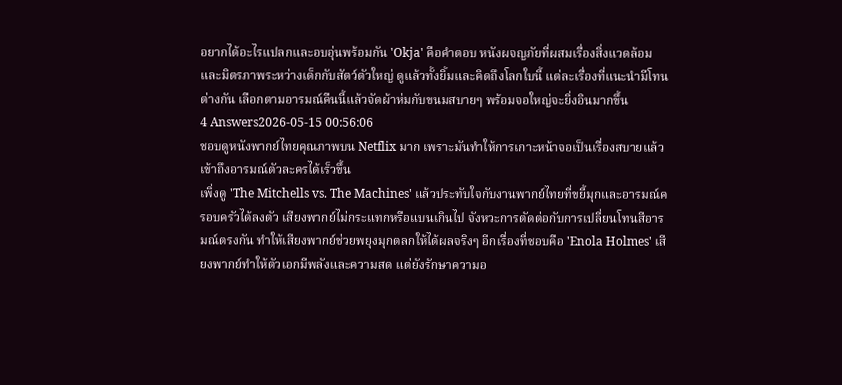อยากได้อะไรแปลกและอบอุ่นพร้อมกัน 'Okja' คือคำตอบ หนังผจญภัยที่ผสมเรื่องสิ่งแวดล้อมและมิตรภาพระหว่างเด็กกับสัตว์ตัวใหญ่ ดูแล้วทั้งยิ้มและคิดถึงโลกใบนี้ แต่ละเรื่องที่แนะนำมีโทนต่างกัน เลือกตามอารมณ์คืนนี้แล้วจัดผ้าห่มกับขนมสบายๆ พร้อมจอใหญ่จะยิ่งอินมากขึ้น
4 Answers2026-05-15 00:56:06
ชอบดูหนังพากย์ไทยคุณภาพบน Netflix มาก เพราะมันทำให้การเกาะหน้าจอเป็นเรื่องสบายแล้วเข้าถึงอารมณ์ตัวละครได้เร็วขึ้น
เพิ่งดู 'The Mitchells vs. The Machines' แล้วประทับใจกับงานพากย์ไทยที่ขยี้มุกและอารมณ์ครอบครัวได้ลงตัว เสียงพากย์ไม่กระแทกหรือแบนเกินไป จังหวะการตัดต่อกับการเปลี่ยนโทนสีอารมณ์ตรงกัน ทำให้เสียงพากย์ช่วยพยุงมุกตลกให้ได้ผลจริงๆ อีกเรื่องที่ชอบคือ 'Enola Holmes' เสียงพากย์ทำให้ตัวเอกมีพลังและความสด แต่ยังรักษาความอ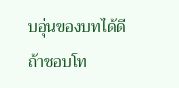บอุ่นของบทได้ดี
ถ้าชอบโท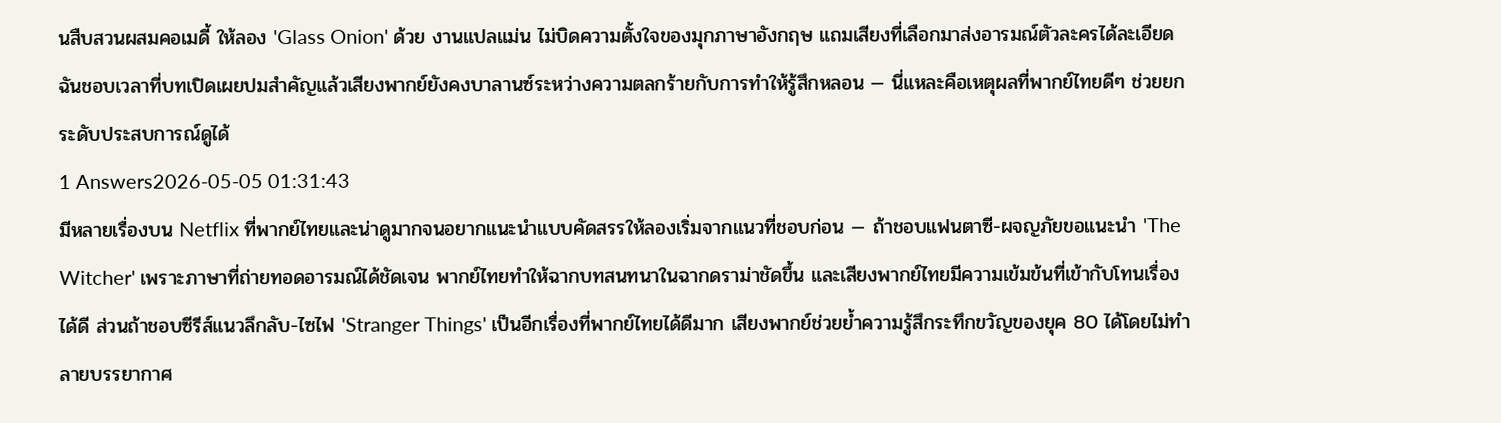นสืบสวนผสมคอเมดี้ ให้ลอง 'Glass Onion' ด้วย งานแปลแม่น ไม่บิดความตั้งใจของมุกภาษาอังกฤษ แถมเสียงที่เลือกมาส่งอารมณ์ตัวละครได้ละเอียด ฉันชอบเวลาที่บทเปิดเผยปมสำคัญแล้วเสียงพากย์ยังคงบาลานซ์ระหว่างความตลกร้ายกับการทำให้รู้สึกหลอน — นี่แหละคือเหตุผลที่พากย์ไทยดีๆ ช่วยยกระดับประสบการณ์ดูได้
1 Answers2026-05-05 01:31:43
มีหลายเรื่องบน Netflix ที่พากย์ไทยและน่าดูมากจนอยากแนะนำแบบคัดสรรให้ลองเริ่มจากแนวที่ชอบก่อน — ถ้าชอบแฟนตาซี-ผจญภัยขอแนะนำ 'The Witcher' เพราะภาษาที่ถ่ายทอดอารมณ์ได้ชัดเจน พากย์ไทยทำให้ฉากบทสนทนาในฉากดราม่าชัดขึ้น และเสียงพากย์ไทยมีความเข้มข้นที่เข้ากับโทนเรื่องได้ดี ส่วนถ้าชอบซีรีส์แนวลึกลับ-ไซไฟ 'Stranger Things' เป็นอีกเรื่องที่พากย์ไทยได้ดีมาก เสียงพากย์ช่วยย้ำความรู้สึกระทึกขวัญของยุค 80 ได้โดยไม่ทำลายบรรยากาศ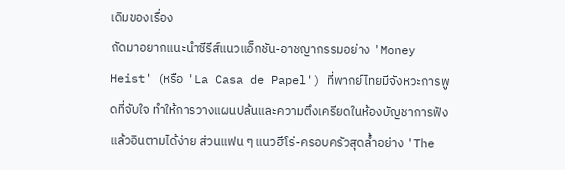เดิมของเรื่อง
ถัดมาอยากแนะนำซีรีส์แนวแอ็กชัน-อาชญากรรมอย่าง 'Money Heist' (หรือ 'La Casa de Papel') ที่พากย์ไทยมีจังหวะการพูดที่จับใจ ทำให้การวางแผนปล้นและความตึงเครียดในห้องบัญชาการฟังแล้วอินตามได้ง่าย ส่วนแฟน ๆ แนวฮีโร่-ครอบครัวสุดล้ำอย่าง 'The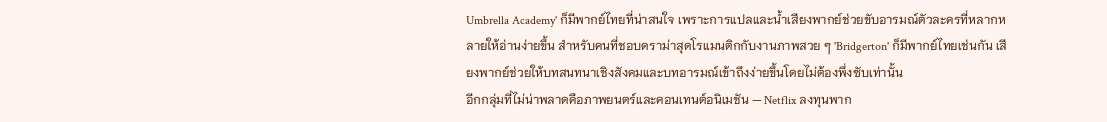Umbrella Academy' ก็มีพากย์ไทยที่น่าสนใจ เพราะการแปลและน้ำเสียงพากย์ช่วยขับอารมณ์ตัวละครที่หลากหลายให้อ่านง่ายขึ้น สำหรับคนที่ชอบดราม่าสุดโรแมนติกกับงานภาพสวย ๆ 'Bridgerton' ก็มีพากย์ไทยเช่นกัน เสียงพากย์ช่วยให้บทสนทนาเชิงสังคมและบทอารมณ์เข้าถึงง่ายขึ้นโดยไม่ต้องพึ่งซับเท่านั้น
อีกกลุ่มที่ไม่น่าพลาดคือภาพยนตร์และคอนเทนต์อนิเมชัน — Netflix ลงทุนพาก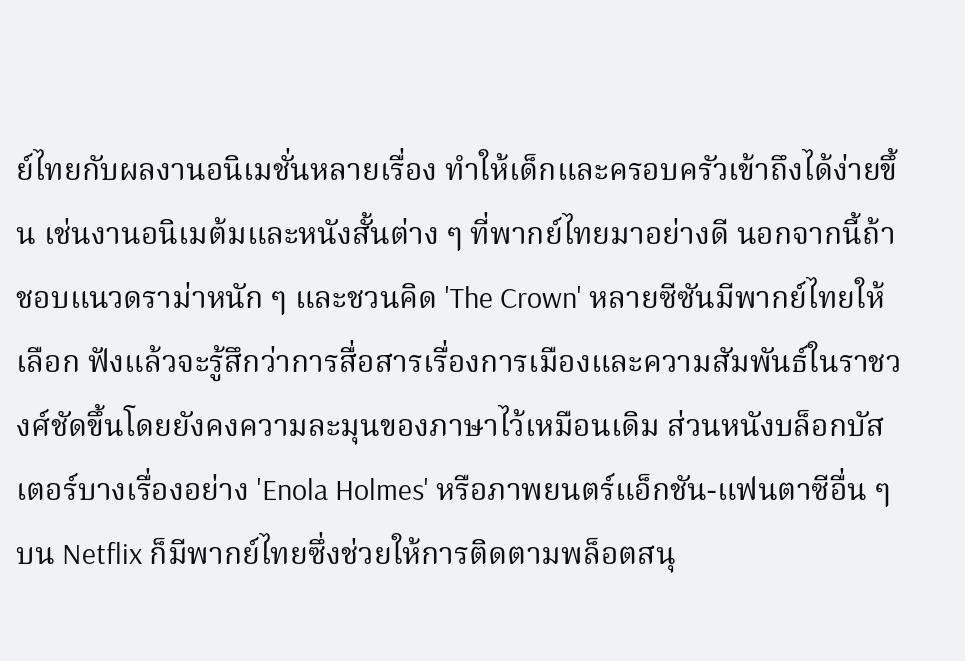ย์ไทยกับผลงานอนิเมชั่นหลายเรื่อง ทำให้เด็กและครอบครัวเข้าถึงได้ง่ายขึ้น เช่นงานอนิเมต้มและหนังสั้นต่าง ๆ ที่พากย์ไทยมาอย่างดี นอกจากนี้ถ้าชอบแนวดราม่าหนัก ๆ และชวนคิด 'The Crown' หลายซีซันมีพากย์ไทยให้เลือก ฟังแล้วจะรู้สึกว่าการสื่อสารเรื่องการเมืองและความสัมพันธ์ในราชวงศ์ชัดขึ้นโดยยังคงความละมุนของภาษาไว้เหมือนเดิม ส่วนหนังบล็อกบัสเตอร์บางเรื่องอย่าง 'Enola Holmes' หรือภาพยนตร์แอ็กชัน-แฟนตาซีอื่น ๆ บน Netflix ก็มีพากย์ไทยซึ่งช่วยให้การติดตามพล็อตสนุ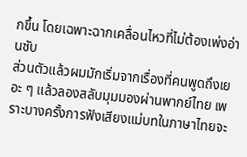กขึ้น โดยเฉพาะฉากเคลื่อนไหวที่ไม่ต้องเพ่งอ่านซับ
ส่วนตัวแล้วผมมักเริ่มจากเรื่องที่คนพูดถึงเยอะ ๆ แล้วลองสลับมุมมองผ่านพากย์ไทย เพราะบางครั้งการฟังเสียงแม่บทในภาษาไทยจะ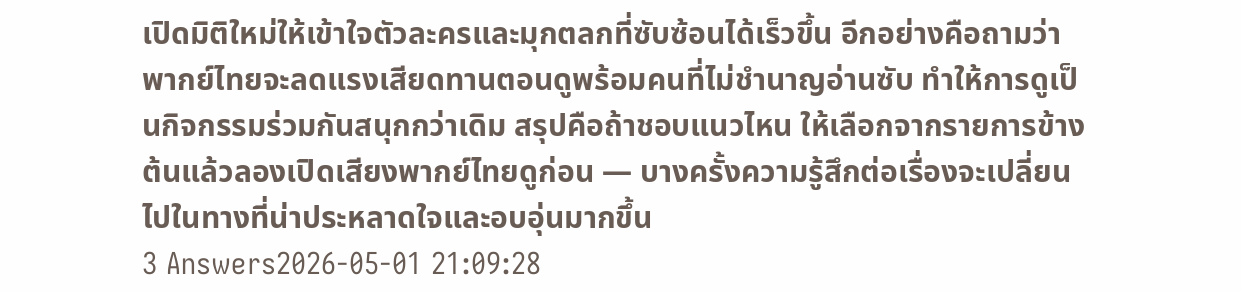เปิดมิติใหม่ให้เข้าใจตัวละครและมุกตลกที่ซับซ้อนได้เร็วขึ้น อีกอย่างคือถามว่าพากย์ไทยจะลดแรงเสียดทานตอนดูพร้อมคนที่ไม่ชำนาญอ่านซับ ทำให้การดูเป็นกิจกรรมร่วมกันสนุกกว่าเดิม สรุปคือถ้าชอบแนวไหน ให้เลือกจากรายการข้างต้นแล้วลองเปิดเสียงพากย์ไทยดูก่อน — บางครั้งความรู้สึกต่อเรื่องจะเปลี่ยนไปในทางที่น่าประหลาดใจและอบอุ่นมากขึ้น
3 Answers2026-05-01 21:09:28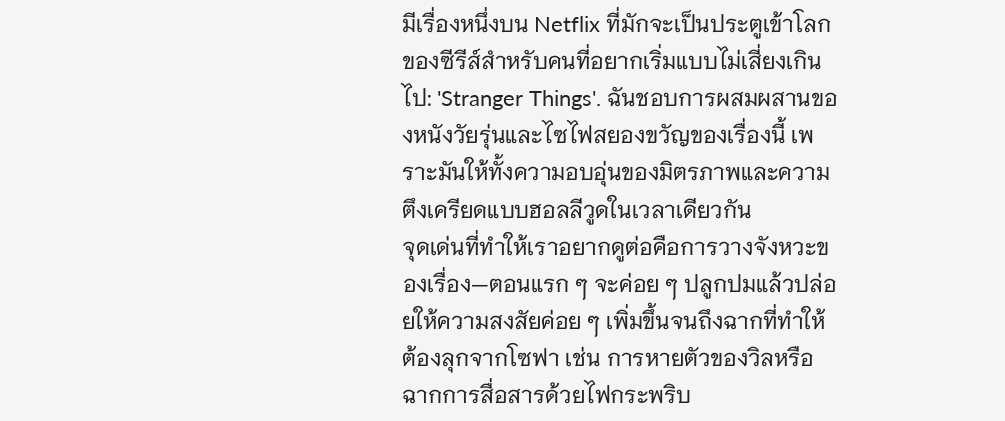มีเรื่องหนึ่งบน Netflix ที่มักจะเป็นประตูเข้าโลกของซีรีส์สำหรับคนที่อยากเริ่มแบบไม่เสี่ยงเกินไป: 'Stranger Things'. ฉันชอบการผสมผสานของหนังวัยรุ่นและไซไฟสยองขวัญของเรื่องนี้ เพราะมันให้ทั้งความอบอุ่นของมิตรภาพและความตึงเครียดแบบฮอลลีวูดในเวลาเดียวกัน
จุดเด่นที่ทำให้เราอยากดูต่อคือการวางจังหวะของเรื่อง—ตอนแรก ๆ จะค่อย ๆ ปลูกปมแล้วปล่อยให้ความสงสัยค่อย ๆ เพิ่มขึ้นจนถึงฉากที่ทำให้ต้องลุกจากโซฟา เช่น การหายตัวของวิลหรือฉากการสื่อสารด้วยไฟกระพริบ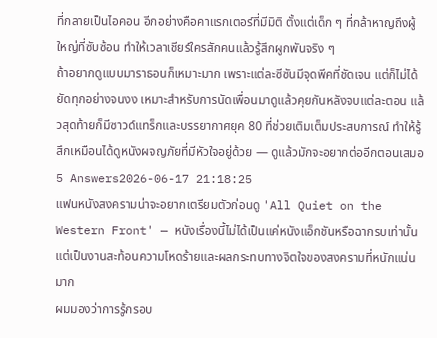ที่กลายเป็นไอคอน อีกอย่างคือคาแรกเตอร์ที่มีมิติ ตั้งแต่เด็ก ๆ ที่กล้าหาญถึงผู้ใหญ่ที่ซับซ้อน ทำให้เวลาเชียร์ใครสักคนแล้วรู้สึกผูกพันจริง ๆ
ถ้าอยากดูแบบมาราธอนก็เหมาะมาก เพราะแต่ละซีซันมีจุดพีคที่ชัดเจน แต่ก็ไม่ได้ยัดทุกอย่างจนงง เหมาะสำหรับการนัดเพื่อนมาดูแล้วคุยกันหลังจบแต่ละตอน แล้วสุดท้ายก็มีซาวด์แทร็กและบรรยากาศยุค 80 ที่ช่วยเติมเต็มประสบการณ์ ทำให้รู้สึกเหมือนได้ดูหนังผจญภัยที่มีหัวใจอยู่ด้วย — ดูแล้วมักจะอยากต่ออีกตอนเสมอ
5 Answers2026-06-17 21:18:25
แฟนหนังสงครามน่าจะอยากเตรียมตัวก่อนดู 'All Quiet on the Western Front' — หนังเรื่องนี้ไม่ได้เป็นแค่หนังแอ็กชันหรือฉากรบเท่านั้น แต่เป็นงานสะท้อนความโหดร้ายและผลกระทบทางจิตใจของสงครามที่หนักแน่นมาก
ผมมองว่าการรู้กรอบ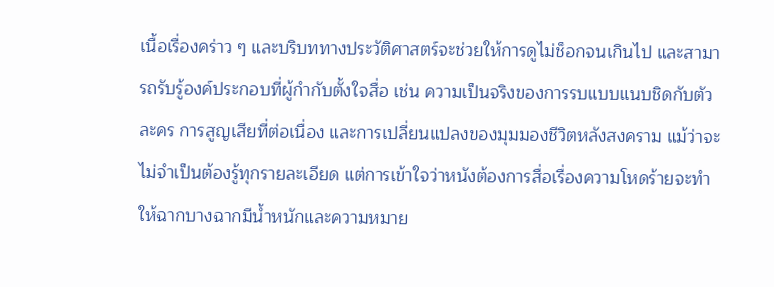เนื้อเรื่องคร่าว ๆ และบริบททางประวัติศาสตร์จะช่วยให้การดูไม่ช็อกจนเกินไป และสามารถรับรู้องค์ประกอบที่ผู้กำกับตั้งใจสื่อ เช่น ความเป็นจริงของการรบแบบแนบชิดกับตัวละคร การสูญเสียที่ต่อเนื่อง และการเปลี่ยนแปลงของมุมมองชีวิตหลังสงคราม แม้ว่าจะไม่จำเป็นต้องรู้ทุกรายละเอียด แต่การเข้าใจว่าหนังต้องการสื่อเรื่องความโหดร้ายจะทำให้ฉากบางฉากมีน้ำหนักและความหมาย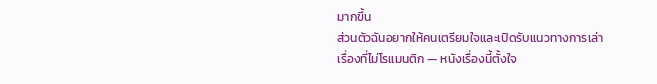มากขึ้น
ส่วนตัวฉันอยากให้คนเตรียมใจและเปิดรับแนวทางการเล่าเรื่องที่ไม่โรแมนติก — หนังเรื่องนี้ตั้งใจ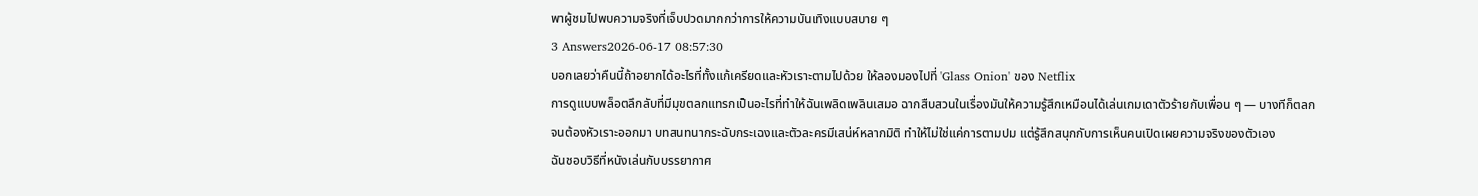พาผู้ชมไปพบความจริงที่เจ็บปวดมากกว่าการให้ความบันเทิงแบบสบาย ๆ
3 Answers2026-06-17 08:57:30
บอกเลยว่าคืนนี้ถ้าอยากได้อะไรที่ทั้งแก้เครียดและหัวเราะตามไปด้วย ให้ลองมองไปที่ 'Glass Onion' ของ Netflix
การดูแบบพล็อตลึกลับที่มีมุขตลกแทรกเป็นอะไรที่ทำให้ฉันเพลิดเพลินเสมอ ฉากสืบสวนในเรื่องมันให้ความรู้สึกเหมือนได้เล่นเกมเดาตัวร้ายกับเพื่อน ๆ — บางทีก็ตลกจนต้องหัวเราะออกมา บทสนทนากระฉับกระเฉงและตัวละครมีเสน่ห์หลากมิติ ทำให้ไม่ใช่แค่การตามปม แต่รู้สึกสนุกกับการเห็นคนเปิดเผยความจริงของตัวเอง
ฉันชอบวิธีที่หนังเล่นกับบรรยากาศ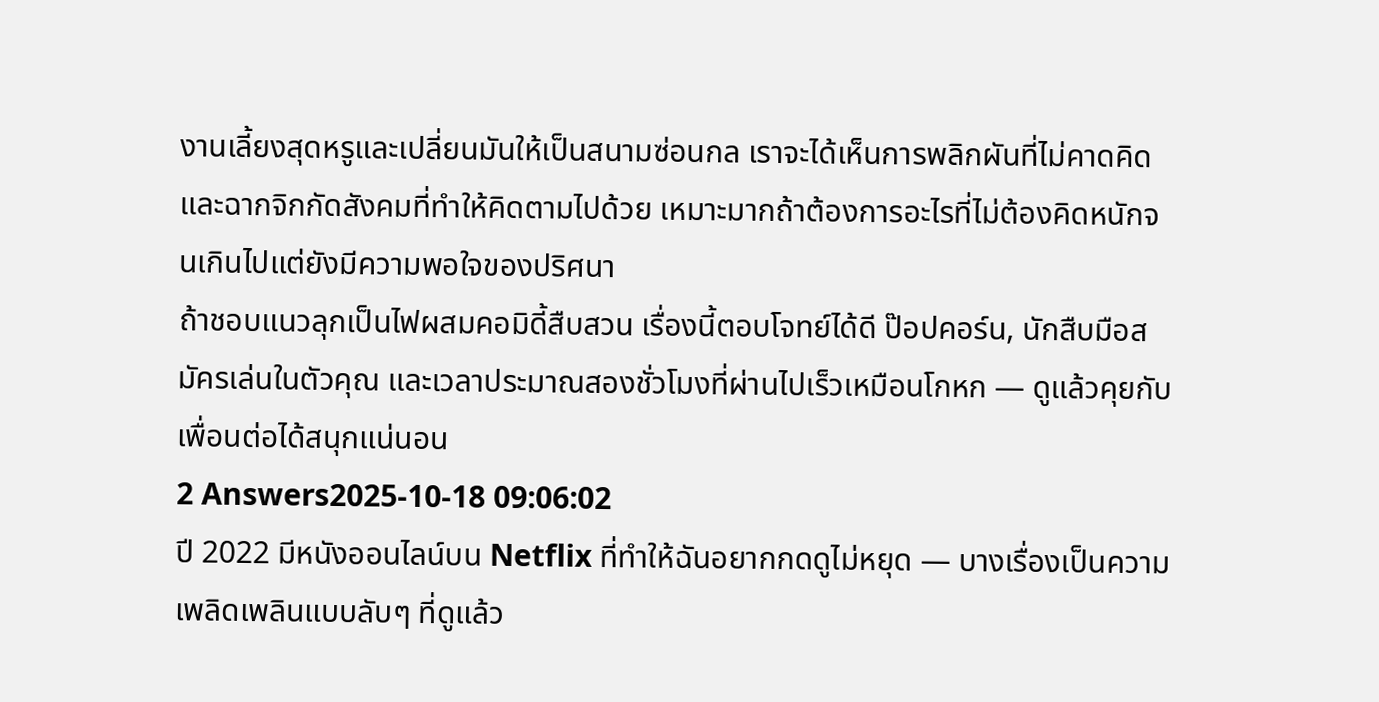งานเลี้ยงสุดหรูและเปลี่ยนมันให้เป็นสนามซ่อนกล เราจะได้เห็นการพลิกผันที่ไม่คาดคิดและฉากจิกกัดสังคมที่ทำให้คิดตามไปด้วย เหมาะมากถ้าต้องการอะไรที่ไม่ต้องคิดหนักจนเกินไปแต่ยังมีความพอใจของปริศนา
ถ้าชอบแนวลุกเป็นไฟผสมคอมิดี้สืบสวน เรื่องนี้ตอบโจทย์ได้ดี ป๊อปคอร์น, นักสืบมือสมัครเล่นในตัวคุณ และเวลาประมาณสองชั่วโมงที่ผ่านไปเร็วเหมือนโกหก — ดูแล้วคุยกับเพื่อนต่อได้สนุกแน่นอน
2 Answers2025-10-18 09:06:02
ปี 2022 มีหนังออนไลน์บน Netflix ที่ทำให้ฉันอยากกดดูไม่หยุด — บางเรื่องเป็นความเพลิดเพลินแบบลับๆ ที่ดูแล้ว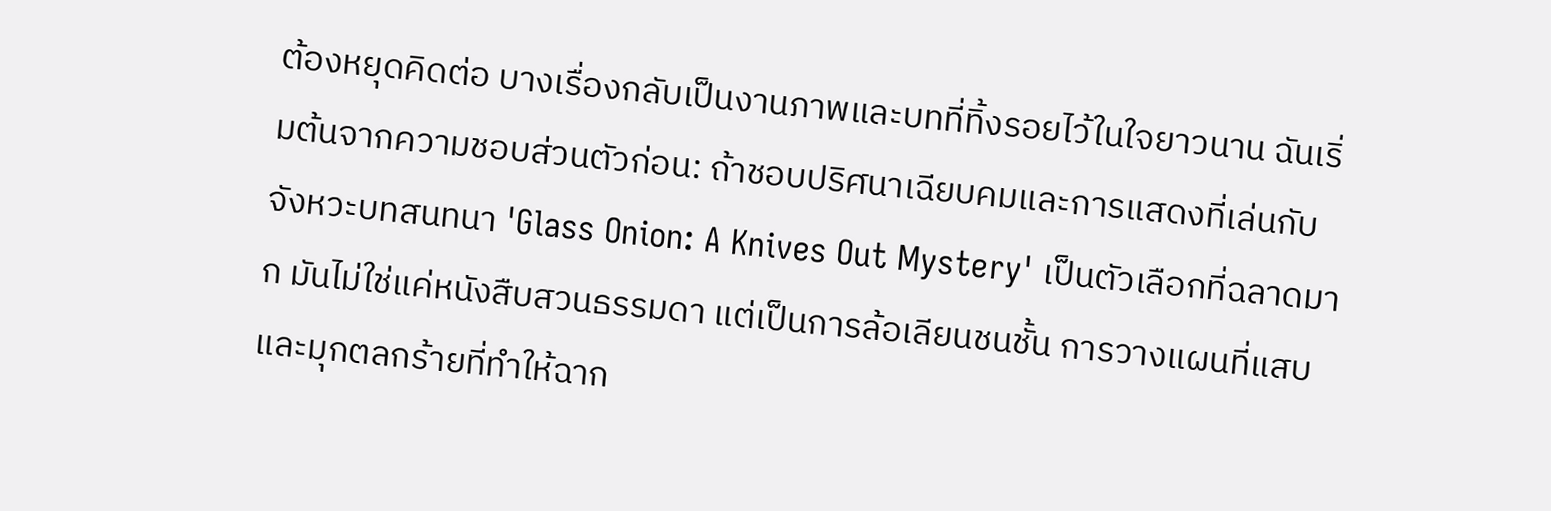ต้องหยุดคิดต่อ บางเรื่องกลับเป็นงานภาพและบทที่ทิ้งรอยไว้ในใจยาวนาน ฉันเริ่มต้นจากความชอบส่วนตัวก่อน: ถ้าชอบปริศนาเฉียบคมและการแสดงที่เล่นกับจังหวะบทสนทนา 'Glass Onion: A Knives Out Mystery' เป็นตัวเลือกที่ฉลาดมาก มันไม่ใช่แค่หนังสืบสวนธรรมดา แต่เป็นการล้อเลียนชนชั้น การวางแผนที่แสบ และมุกตลกร้ายที่ทำให้ฉาก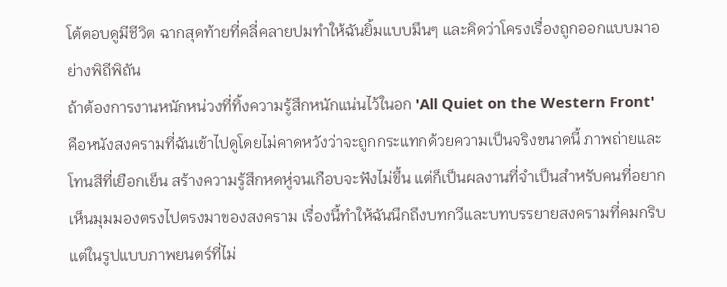โต้ตอบดูมีชีวิต ฉากสุดท้ายที่คลี่คลายปมทำให้ฉันยิ้มแบบมึนๆ และคิดว่าโครงเรื่องถูกออกแบบมาอย่างพิถีพิถัน
ถ้าต้องการงานหนักหน่วงที่ทิ้งความรู้สึกหนักแน่นไว้ในอก 'All Quiet on the Western Front' คือหนังสงครามที่ฉันเข้าไปดูโดยไม่คาดหวังว่าจะถูกกระแทกด้วยความเป็นจริงขนาดนี้ ภาพถ่ายและโทนสีที่เยือกเย็น สร้างความรู้สึกหดหู่จนเกือบจะฟังไม่ขึ้น แต่ก็เป็นผลงานที่จำเป็นสำหรับคนที่อยากเห็นมุมมองตรงไปตรงมาของสงคราม เรื่องนี้ทำให้ฉันนึกถึงบทกวีและบทบรรยายสงครามที่คมกริบ แต่ในรูปแบบภาพยนตร์ที่ไม่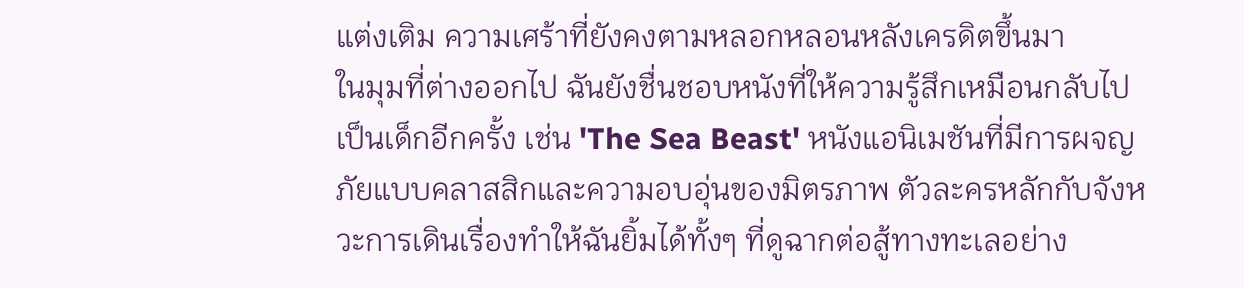แต่งเติม ความเศร้าที่ยังคงตามหลอกหลอนหลังเครดิตขึ้นมา
ในมุมที่ต่างออกไป ฉันยังชื่นชอบหนังที่ให้ความรู้สึกเหมือนกลับไปเป็นเด็กอีกครั้ง เช่น 'The Sea Beast' หนังแอนิเมชันที่มีการผจญภัยแบบคลาสสิกและความอบอุ่นของมิตรภาพ ตัวละครหลักกับจังหวะการเดินเรื่องทำให้ฉันยิ้มได้ทั้งๆ ที่ดูฉากต่อสู้ทางทะเลอย่าง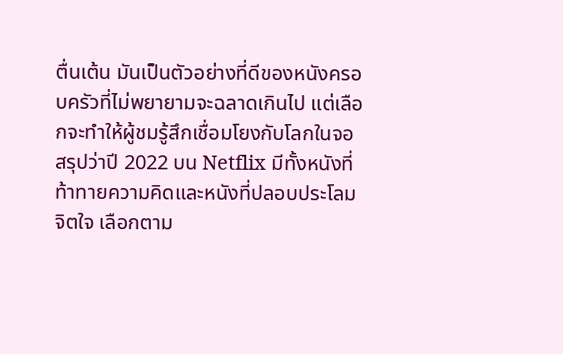ตื่นเต้น มันเป็นตัวอย่างที่ดีของหนังครอบครัวที่ไม่พยายามจะฉลาดเกินไป แต่เลือกจะทำให้ผู้ชมรู้สึกเชื่อมโยงกับโลกในจอ สรุปว่าปี 2022 บน Netflix มีทั้งหนังที่ท้าทายความคิดและหนังที่ปลอบประโลมจิตใจ เลือกตาม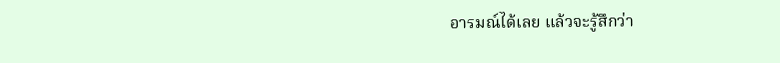อารมณ์ได้เลย แล้วจะรู้สึกว่า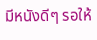มีหนังดีๆ รอให้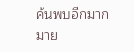ค้นพบอีกมากมาย